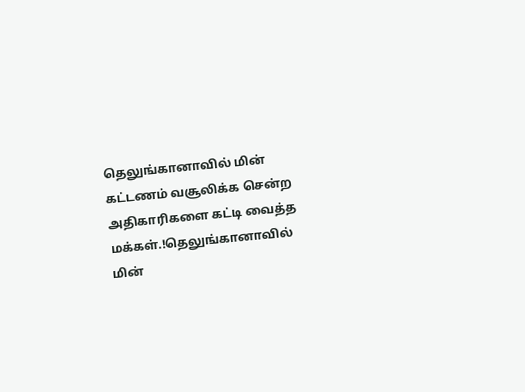தெலுங்கானாவில் மின் கட்டணம் வசூலிக்க சென்ற அதிகாரிகளை கட்டி வைத்த மக்கள்.!தெலுங்கானாவில் மின்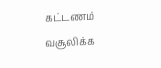கட்டணம் வசூலிக்க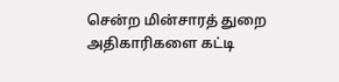சென்ற மின்சாரத் துறை அதிகாரிகளை கட்டி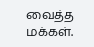வைத்த மக்கள்.